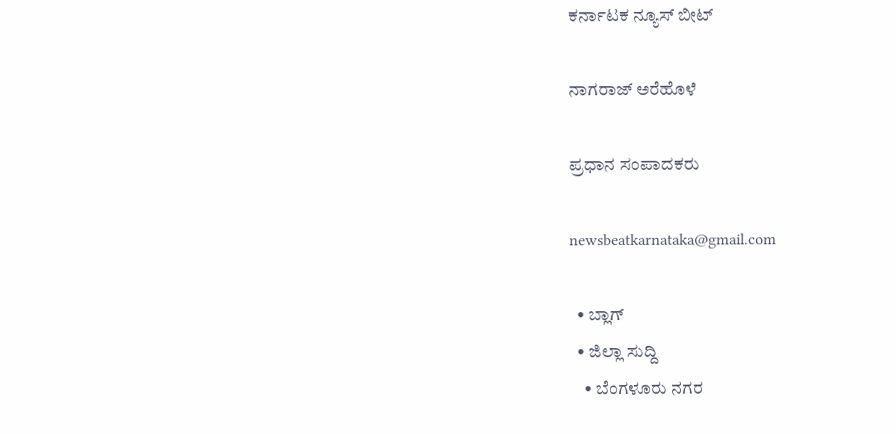ಕರ್ನಾಟಕ ನ್ಯೂಸ್ ಬೀಟ್

ನಾಗರಾಜ್ ಅರೆಹೊಳೆ

ಪ್ರಧಾನ ಸಂಪಾದಕರು

newsbeatkarnataka@gmail.com

  • ಬ್ಲಾಗ್
  • ಜಿಲ್ಲಾ ಸುದ್ದಿ
    • ಬೆಂಗಳೂರು ನಗರ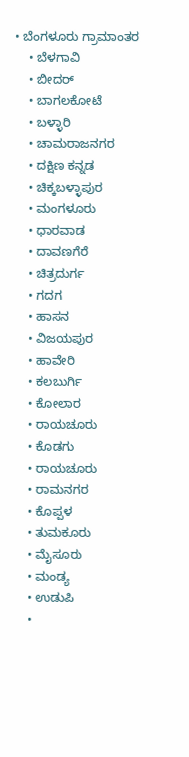• ಬೆಂಗಳೂರು ಗ್ರಾಮಾಂತರ
    • ಬೆಳಗಾವಿ
    • ಬೀದರ್
    • ಬಾಗಲಕೋಟೆ
    • ಬಳ್ಳಾರಿ
    • ಚಾಮರಾಜನಗರ
    • ದಕ್ಷಿಣ ಕನ್ನಡ
    • ಚಿಕ್ಕಬಳ್ಳಾಪುರ
    • ಮಂಗಳೂರು
    • ಧಾರವಾಡ
    • ದಾವಣಗೆರೆ
    • ಚಿತ್ರದುರ್ಗ
    • ಗದಗ
    • ಹಾಸನ
    • ವಿಜಯಪುರ
    • ಹಾವೇರಿ
    • ಕಲಬುರ್ಗಿ
    • ಕೋಲಾರ
    • ರಾಯಚೂರು
    • ಕೊಡಗು
    • ರಾಯಚೂರು
    • ರಾಮನಗರ
    • ಕೊಪ್ಪಳ
    • ತುಮಕೂರು
    • ಮೈಸೂರು
    • ಮಂಡ್ಯ
    • ಉಡುಪಿ
    •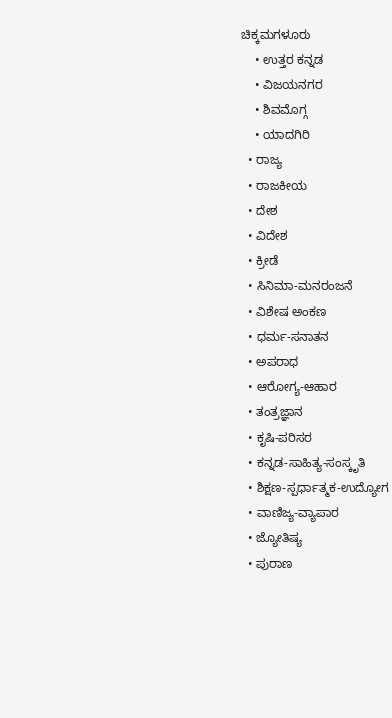ಚಿಕ್ಕಮಗಳೂರು
    • ಉತ್ತರ ಕನ್ನಡ
    • ವಿಜಯನಗರ
    • ಶಿವಮೊಗ್ಗ
    • ಯಾದಗಿರಿ
  • ರಾಜ್ಯ
  • ರಾಜಕೀಯ
  • ದೇಶ
  • ವಿದೇಶ
  • ಕ್ರೀಡೆ
  • ಸಿನಿಮಾ-ಮನರಂಜನೆ
  • ವಿಶೇಷ ಅಂಕಣ
  • ಧರ್ಮ-ಸನಾತನ
  • ಅಪರಾಧ
  • ಆರೋಗ್ಯ-ಆಹಾರ
  • ತಂತ್ರಜ್ಞಾನ
  • ಕೃಷಿ-ಪರಿಸರ
  • ಕನ್ನಡ-ಸಾಹಿತ್ಯ-ಸಂಸ್ಕೃತಿ
  • ಶಿಕ್ಷಣ-ಸ್ಪರ್ಧಾತ್ಮಕ-ಉದ್ಯೋಗ
  • ವಾಣಿಜ್ಯ-ವ್ಯಾಪಾರ
  • ಜ್ಯೋತಿಷ್ಯ
  • ಪುರಾಣ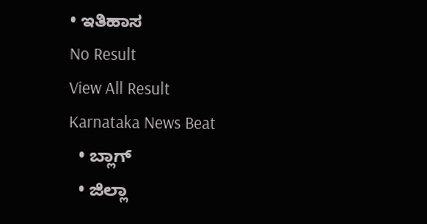• ಇತಿಹಾಸ
No Result
View All Result
Karnataka News Beat
  • ಬ್ಲಾಗ್
  • ಜಿಲ್ಲಾ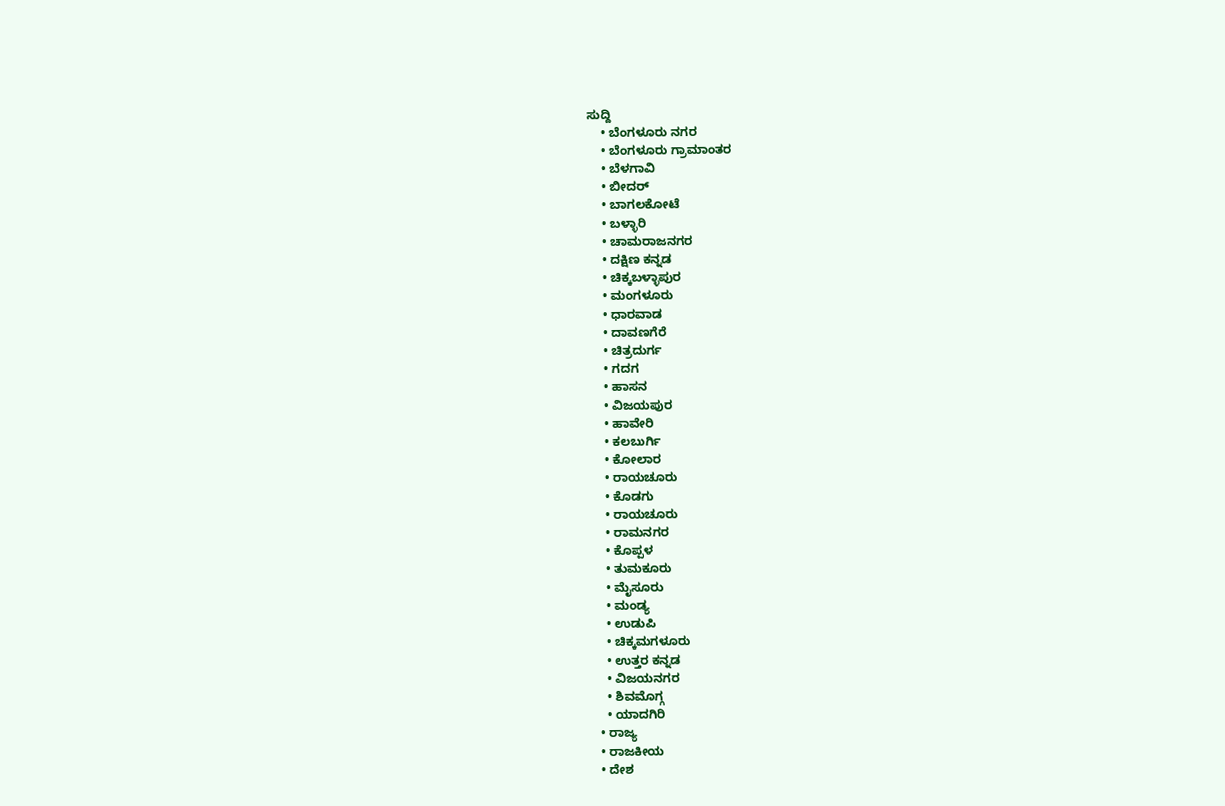ಸುದ್ದಿ
    • ಬೆಂಗಳೂರು ನಗರ
    • ಬೆಂಗಳೂರು ಗ್ರಾಮಾಂತರ
    • ಬೆಳಗಾವಿ
    • ಬೀದರ್
    • ಬಾಗಲಕೋಟೆ
    • ಬಳ್ಳಾರಿ
    • ಚಾಮರಾಜನಗರ
    • ದಕ್ಷಿಣ ಕನ್ನಡ
    • ಚಿಕ್ಕಬಳ್ಳಾಪುರ
    • ಮಂಗಳೂರು
    • ಧಾರವಾಡ
    • ದಾವಣಗೆರೆ
    • ಚಿತ್ರದುರ್ಗ
    • ಗದಗ
    • ಹಾಸನ
    • ವಿಜಯಪುರ
    • ಹಾವೇರಿ
    • ಕಲಬುರ್ಗಿ
    • ಕೋಲಾರ
    • ರಾಯಚೂರು
    • ಕೊಡಗು
    • ರಾಯಚೂರು
    • ರಾಮನಗರ
    • ಕೊಪ್ಪಳ
    • ತುಮಕೂರು
    • ಮೈಸೂರು
    • ಮಂಡ್ಯ
    • ಉಡುಪಿ
    • ಚಿಕ್ಕಮಗಳೂರು
    • ಉತ್ತರ ಕನ್ನಡ
    • ವಿಜಯನಗರ
    • ಶಿವಮೊಗ್ಗ
    • ಯಾದಗಿರಿ
  • ರಾಜ್ಯ
  • ರಾಜಕೀಯ
  • ದೇಶ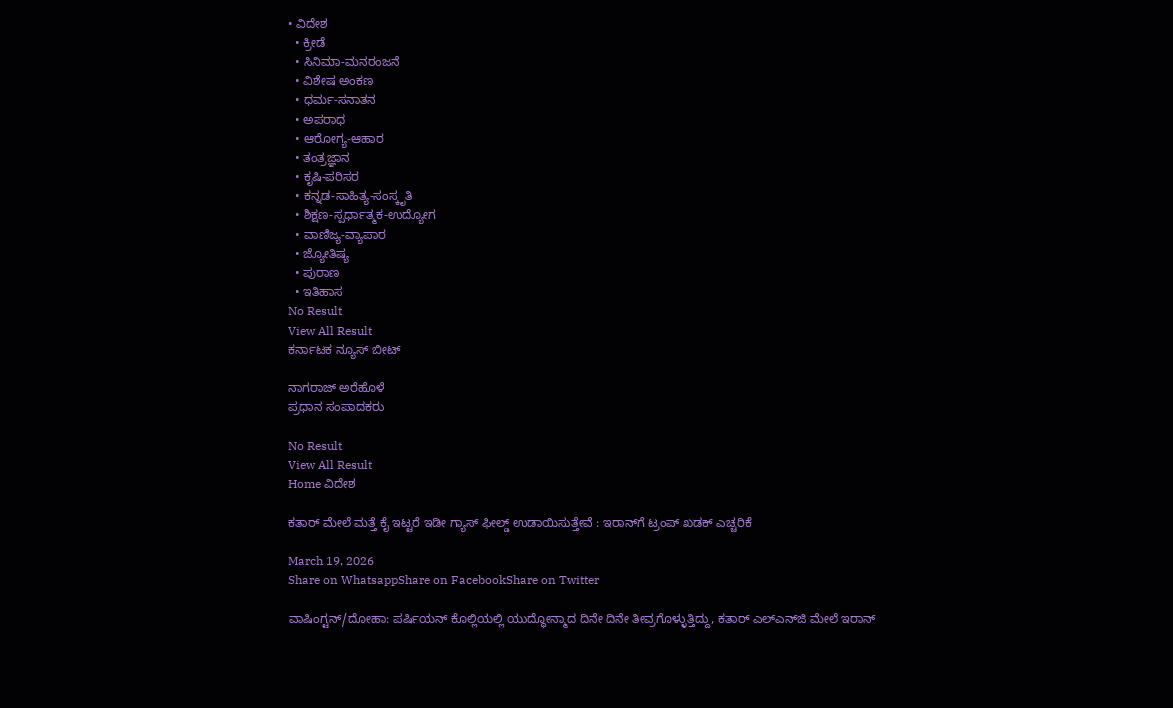• ವಿದೇಶ
  • ಕ್ರೀಡೆ
  • ಸಿನಿಮಾ-ಮನರಂಜನೆ
  • ವಿಶೇಷ ಅಂಕಣ
  • ಧರ್ಮ-ಸನಾತನ
  • ಅಪರಾಧ
  • ಆರೋಗ್ಯ-ಆಹಾರ
  • ತಂತ್ರಜ್ಞಾನ
  • ಕೃಷಿ-ಪರಿಸರ
  • ಕನ್ನಡ-ಸಾಹಿತ್ಯ-ಸಂಸ್ಕೃತಿ
  • ಶಿಕ್ಷಣ-ಸ್ಪರ್ಧಾತ್ಮಕ-ಉದ್ಯೋಗ
  • ವಾಣಿಜ್ಯ-ವ್ಯಾಪಾರ
  • ಜ್ಯೋತಿಷ್ಯ
  • ಪುರಾಣ
  • ಇತಿಹಾಸ
No Result
View All Result
ಕರ್ನಾಟಕ ನ್ಯೂಸ್ ಬೀಟ್

ನಾಗರಾಜ್ ಅರೆಹೊಳೆ
ಪ್ರಧಾನ ಸಂಪಾದಕರು

No Result
View All Result
Home ವಿದೇಶ

ಕತಾರ್ ಮೇಲೆ ಮತ್ತೆ ಕೈ ಇಟ್ಟರೆ ಇಡೀ ಗ್ಯಾಸ್ ಫೀಲ್ಡ್ ಉಡಾಯಿಸುತ್ತೇವೆ : ಇರಾನ್‌ಗೆ ಟ್ರಂಪ್ ಖಡಕ್ ಎಚ್ಚರಿಕೆ

March 19, 2026
Share on WhatsappShare on FacebookShare on Twitter

ವಾಷಿಂಗ್ಟನ್/ದೋಹಾ: ಪರ್ಷಿಯನ್ ಕೊಲ್ಲಿಯಲ್ಲಿ ಯುದ್ಧೋನ್ಮಾದ ದಿನೇ ದಿನೇ ತೀವ್ರಗೊಳ್ಳುತ್ತಿದ್ದು, ಕತಾರ್ ಎಲ್‌ಎನ್‌ಜಿ ಮೇಲೆ ಇರಾನ್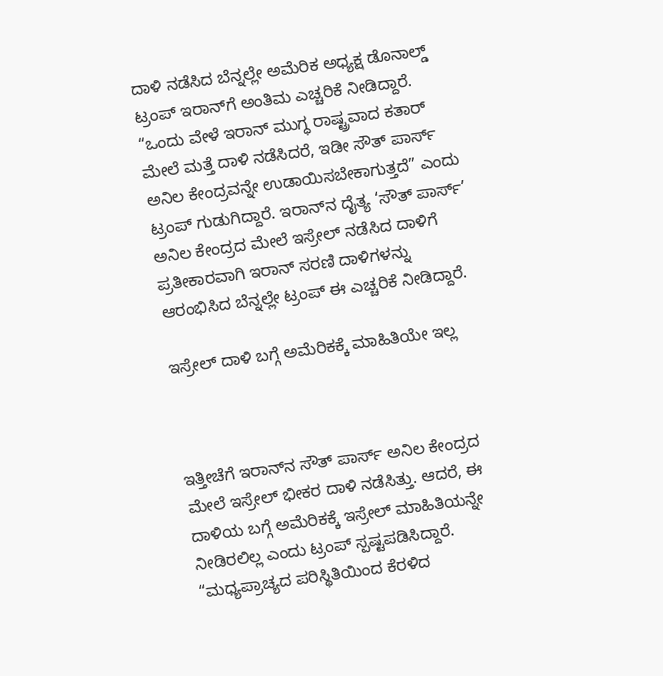ದಾಳಿ ನಡೆಸಿದ ಬೆನ್ನಲ್ಲೇ ಅಮೆರಿಕ ಅಧ್ಯಕ್ಷ ಡೊನಾಲ್ಡ್ ಟ್ರಂಪ್ ಇರಾನ್‌ಗೆ ಅಂತಿಮ ಎಚ್ಚರಿಕೆ ನೀಡಿದ್ದಾರೆ. “ಒಂದು ವೇಳೆ ಇರಾನ್ ಮುಗ್ಧ ರಾಷ್ಟ್ರವಾದ ಕತಾರ್ ಮೇಲೆ ಮತ್ತೆ ದಾಳಿ ನಡೆಸಿದರೆ, ಇಡೀ ಸೌತ್ ಪಾರ್ಸ್ ಅನಿಲ ಕೇಂದ್ರವನ್ನೇ ಉಡಾಯಿಸಬೇಕಾಗುತ್ತದೆ” ಎಂದು ಟ್ರಂಪ್ ಗುಡುಗಿದ್ದಾರೆ. ಇರಾನ್‌ನ ದೈತ್ಯ ‘ಸೌತ್ ಪಾರ್ಸ್’ ಅನಿಲ ಕೇಂದ್ರದ ಮೇಲೆ ಇಸ್ರೇಲ್ ನಡೆಸಿದ ದಾಳಿಗೆ ಪ್ರತೀಕಾರವಾಗಿ ಇರಾನ್ ಸರಣಿ ದಾಳಿಗಳನ್ನು ಆರಂಭಿಸಿದ ಬೆನ್ನಲ್ಲೇ ಟ್ರಂಪ್ ಈ ಎಚ್ಚರಿಕೆ ನೀಡಿದ್ದಾರೆ.

ಇಸ್ರೇಲ್ ದಾಳಿ ಬಗ್ಗೆ ಅಮೆರಿಕಕ್ಕೆ ಮಾಹಿತಿಯೇ ಇಲ್ಲ



ಇತ್ತೀಚೆಗೆ ಇರಾನ್‌ನ ಸೌತ್ ಪಾರ್ಸ್ ಅನಿಲ ಕೇಂದ್ರದ ಮೇಲೆ ಇಸ್ರೇಲ್ ಭೀಕರ ದಾಳಿ ನಡೆಸಿತ್ತು. ಆದರೆ, ಈ ದಾಳಿಯ ಬಗ್ಗೆ ಅಮೆರಿಕಕ್ಕೆ ಇಸ್ರೇಲ್ ಮಾಹಿತಿಯನ್ನೇ ನೀಡಿರಲಿಲ್ಲ ಎಂದು ಟ್ರಂಪ್ ಸ್ಪಷ್ಟಪಡಿಸಿದ್ದಾರೆ. “ಮಧ್ಯಪ್ರಾಚ್ಯದ ಪರಿಸ್ಥಿತಿಯಿಂದ ಕೆರಳಿದ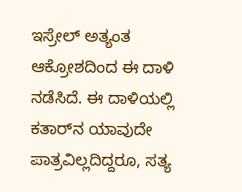ಇಸ್ರೇಲ್ ಅತ್ಯಂತ ಆಕ್ರೋಶದಿಂದ ಈ ದಾಳಿ ನಡೆಸಿದೆ. ಈ ದಾಳಿಯಲ್ಲಿ ಕತಾರ್‌ನ ಯಾವುದೇ ಪಾತ್ರವಿಲ್ಲದಿದ್ದರೂ, ಸತ್ಯ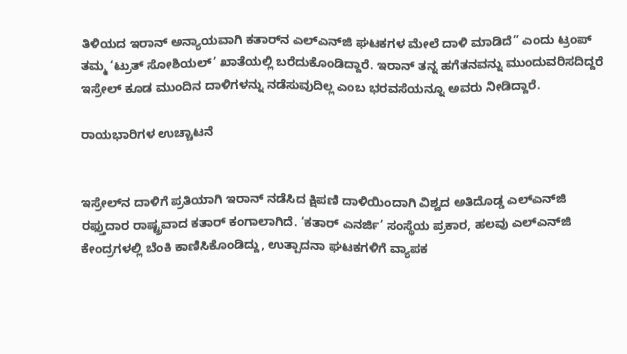ತಿಳಿಯದ ಇರಾನ್ ಅನ್ಯಾಯವಾಗಿ ಕತಾರ್‌ನ ಎಲ್‌ಎನ್‌ಜಿ ಘಟಕಗಳ ಮೇಲೆ ದಾಳಿ ಮಾಡಿದೆ” ಎಂದು ಟ್ರಂಪ್ ತಮ್ಮ ‘ಟ್ರುತ್ ಸೋಶಿಯಲ್’ ಖಾತೆಯಲ್ಲಿ ಬರೆದುಕೊಂಡಿದ್ದಾರೆ. ಇರಾನ್ ತನ್ನ ಹಗೆತನವನ್ನು ಮುಂದುವರಿಸದಿದ್ದರೆ ಇಸ್ರೇಲ್ ಕೂಡ ಮುಂದಿನ ದಾಳಿಗಳನ್ನು ನಡೆಸುವುದಿಲ್ಲ ಎಂಬ ಭರವಸೆಯನ್ನೂ ಅವರು ನೀಡಿದ್ದಾರೆ.

ರಾಯಭಾರಿಗಳ ಉಚ್ಚಾಟನೆ


ಇಸ್ರೇಲ್‌ನ ದಾಳಿಗೆ ಪ್ರತಿಯಾಗಿ ಇರಾನ್ ನಡೆಸಿದ ಕ್ಷಿಪಣಿ ದಾಳಿಯಿಂದಾಗಿ ವಿಶ್ವದ ಅತಿದೊಡ್ಡ ಎಲ್‌ಎನ್‌ಜಿ ರಫ್ತುದಾರ ರಾಷ್ಟ್ರವಾದ ಕತಾರ್‌ ಕಂಗಾಲಾಗಿದೆ. ‘ಕತಾರ್ ಎನರ್ಜಿ’ ಸಂಸ್ಥೆಯ ಪ್ರಕಾರ, ಹಲವು ಎಲ್‌ಎನ್‌ಜಿ ಕೇಂದ್ರಗಳಲ್ಲಿ ಬೆಂಕಿ ಕಾಣಿಸಿಕೊಂಡಿದ್ದು, ಉತ್ಪಾದನಾ ಘಟಕಗಳಿಗೆ ವ್ಯಾಪಕ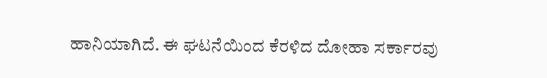ಹಾನಿಯಾಗಿದೆ. ಈ ಘಟನೆಯಿಂದ ಕೆರಳಿದ ದೋಹಾ ಸರ್ಕಾರವು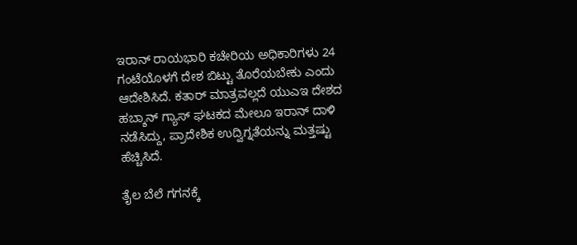ಇರಾನ್ ರಾಯಭಾರಿ ಕಚೇರಿಯ ಅಧಿಕಾರಿಗಳು 24 ಗಂಟೆಯೊಳಗೆ ದೇಶ ಬಿಟ್ಟು ತೊರೆಯಬೇಕು ಎಂದು ಆದೇಶಿಸಿದೆ. ಕತಾರ್ ಮಾತ್ರವಲ್ಲದೆ ಯುಎಇ ದೇಶದ ಹಬ್ಶಾನ್ ಗ್ಯಾಸ್ ಘಟಕದ ಮೇಲೂ ಇರಾನ್ ದಾಳಿ ನಡೆಸಿದ್ದು, ಪ್ರಾದೇಶಿಕ ಉದ್ವಿಗ್ನತೆಯನ್ನು ಮತ್ತಷ್ಟು ಹೆಚ್ಚಿಸಿದೆ.

ತೈಲ ಬೆಲೆ ಗಗನಕ್ಕೆ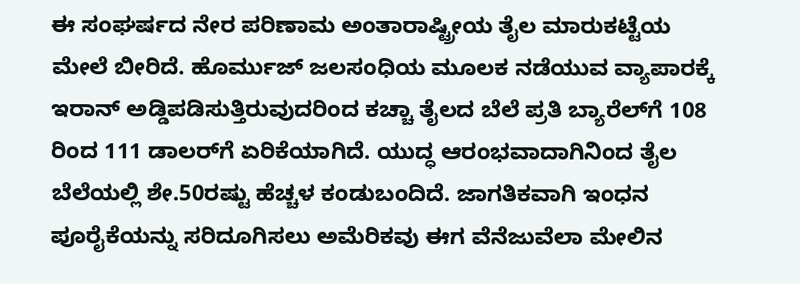ಈ ಸಂಘರ್ಷದ ನೇರ ಪರಿಣಾಮ ಅಂತಾರಾಷ್ಟ್ರೀಯ ತೈಲ ಮಾರುಕಟ್ಟೆಯ ಮೇಲೆ ಬೀರಿದೆ. ಹೊರ್ಮುಜ್ ಜಲಸಂಧಿಯ ಮೂಲಕ ನಡೆಯುವ ವ್ಯಾಪಾರಕ್ಕೆ ಇರಾನ್ ಅಡ್ಡಿಪಡಿಸುತ್ತಿರುವುದರಿಂದ ಕಚ್ಚಾ ತೈಲದ ಬೆಲೆ ಪ್ರತಿ ಬ್ಯಾರೆಲ್‌ಗೆ 108 ರಿಂದ 111 ಡಾಲರ್‌ಗೆ ಏರಿಕೆಯಾಗಿದೆ. ಯುದ್ಧ ಆರಂಭವಾದಾಗಿನಿಂದ ತೈಲ ಬೆಲೆಯಲ್ಲಿ ಶೇ.50ರಷ್ಟು ಹೆಚ್ಚಳ ಕಂಡುಬಂದಿದೆ. ಜಾಗತಿಕವಾಗಿ ಇಂಧನ ಪೂರೈಕೆಯನ್ನು ಸರಿದೂಗಿಸಲು ಅಮೆರಿಕವು ಈಗ ವೆನೆಜುವೆಲಾ ಮೇಲಿನ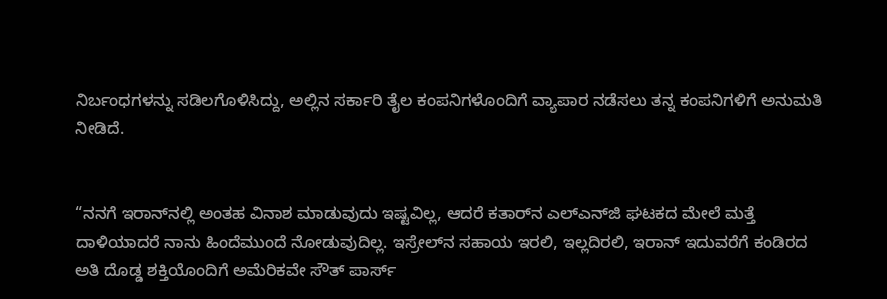ನಿರ್ಬಂಧಗಳನ್ನು ಸಡಿಲಗೊಳಿಸಿದ್ದು, ಅಲ್ಲಿನ ಸರ್ಕಾರಿ ತೈಲ ಕಂಪನಿಗಳೊಂದಿಗೆ ವ್ಯಾಪಾರ ನಡೆಸಲು ತನ್ನ ಕಂಪನಿಗಳಿಗೆ ಅನುಮತಿ ನೀಡಿದೆ.


“ನನಗೆ ಇರಾನ್‌ನಲ್ಲಿ ಅಂತಹ ವಿನಾಶ ಮಾಡುವುದು ಇಷ್ಟವಿಲ್ಲ, ಆದರೆ ಕತಾರ್‌ನ ಎಲ್‌ಎನ್‌ಜಿ ಘಟಕದ ಮೇಲೆ ಮತ್ತೆ ದಾಳಿಯಾದರೆ ನಾನು ಹಿಂದೆಮುಂದೆ ನೋಡುವುದಿಲ್ಲ. ಇಸ್ರೇಲ್‌ನ ಸಹಾಯ ಇರಲಿ, ಇಲ್ಲದಿರಲಿ, ಇರಾನ್ ಇದುವರೆಗೆ ಕಂಡಿರದ ಅತಿ ದೊಡ್ಡ ಶಕ್ತಿಯೊಂದಿಗೆ ಅಮೆರಿಕವೇ ಸೌತ್ ಪಾರ್ಸ್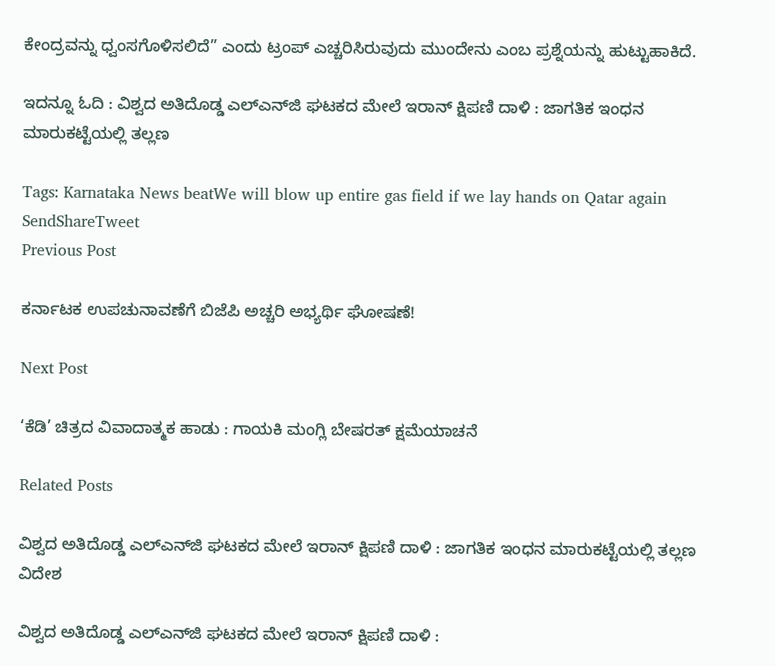ಕೇಂದ್ರವನ್ನು ಧ್ವಂಸಗೊಳಿಸಲಿದೆ” ಎಂದು ಟ್ರಂಪ್ ಎಚ್ಚರಿಸಿರುವುದು ಮುಂದೇನು ಎಂಬ ಪ್ರಶ್ನೆಯನ್ನು ಹುಟ್ಟುಹಾಕಿದೆ.

ಇದನ್ನೂ ಓದಿ : ವಿಶ್ವದ ಅತಿದೊಡ್ಡ ಎಲ್‌ಎನ್‌ಜಿ ಘಟಕದ ಮೇಲೆ ಇರಾನ್ ಕ್ಷಿಪಣಿ ದಾಳಿ : ಜಾಗತಿಕ ಇಂಧನ ಮಾರುಕಟ್ಟೆಯಲ್ಲಿ ತಲ್ಲಣ

Tags: Karnataka News beatWe will blow up entire gas field if we lay hands on Qatar again
SendShareTweet
Previous Post

ಕರ್ನಾಟಕ ಉಪಚುನಾವಣೆಗೆ ಬಿಜೆಪಿ ಅಚ್ಚರಿ ಅಭ್ಯರ್ಥಿ ಘೋಷಣೆ!

Next Post

‘ಕೆಡಿ’ ಚಿತ್ರದ ವಿವಾದಾತ್ಮಕ ಹಾಡು : ಗಾಯಕಿ ಮಂಗ್ಲಿ ಬೇಷರತ್ ಕ್ಷಮೆಯಾಚನೆ

Related Posts

ವಿಶ್ವದ ಅತಿದೊಡ್ಡ ಎಲ್‌ಎನ್‌ಜಿ ಘಟಕದ ಮೇಲೆ ಇರಾನ್ ಕ್ಷಿಪಣಿ ದಾಳಿ : ಜಾಗತಿಕ ಇಂಧನ ಮಾರುಕಟ್ಟೆಯಲ್ಲಿ ತಲ್ಲಣ
ವಿದೇಶ

ವಿಶ್ವದ ಅತಿದೊಡ್ಡ ಎಲ್‌ಎನ್‌ಜಿ ಘಟಕದ ಮೇಲೆ ಇರಾನ್ ಕ್ಷಿಪಣಿ ದಾಳಿ :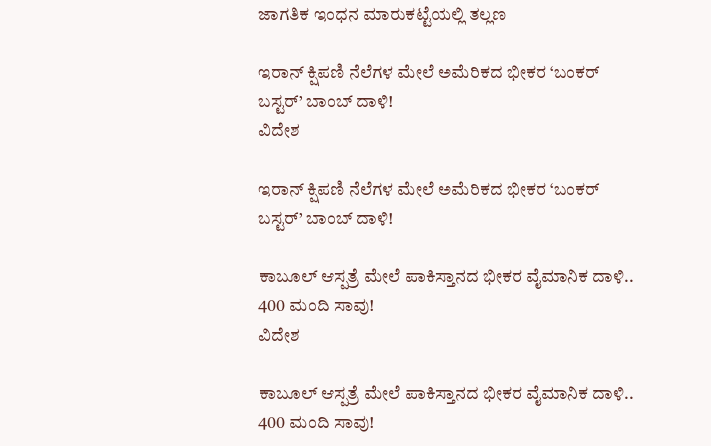ಜಾಗತಿಕ ಇಂಧನ ಮಾರುಕಟ್ಟೆಯಲ್ಲಿ ತಲ್ಲಣ

ಇರಾನ್ ಕ್ಷಿಪಣಿ ನೆಲೆಗಳ ಮೇಲೆ ಅಮೆರಿಕದ ಭೀಕರ ‘ಬಂಕರ್ ಬಸ್ಟರ್’ ಬಾಂಬ್ ದಾಳಿ!
ವಿದೇಶ

ಇರಾನ್ ಕ್ಷಿಪಣಿ ನೆಲೆಗಳ ಮೇಲೆ ಅಮೆರಿಕದ ಭೀಕರ ‘ಬಂಕರ್ ಬಸ್ಟರ್’ ಬಾಂಬ್ ದಾಳಿ!

ಕಾಬೂಲ್ ಆಸ್ಪತ್ರೆ ಮೇಲೆ ಪಾಕಿಸ್ತಾನದ ಭೀಕರ ವೈಮಾನಿಕ ದಾಳಿ.. 400 ಮಂದಿ ಸಾವು!
ವಿದೇಶ

ಕಾಬೂಲ್ ಆಸ್ಪತ್ರೆ ಮೇಲೆ ಪಾಕಿಸ್ತಾನದ ಭೀಕರ ವೈಮಾನಿಕ ದಾಳಿ.. 400 ಮಂದಿ ಸಾವು!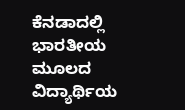ಕೆನಡಾದಲ್ಲಿ ಭಾರತೀಯ ಮೂಲದ ವಿದ್ಯಾರ್ಥಿಯ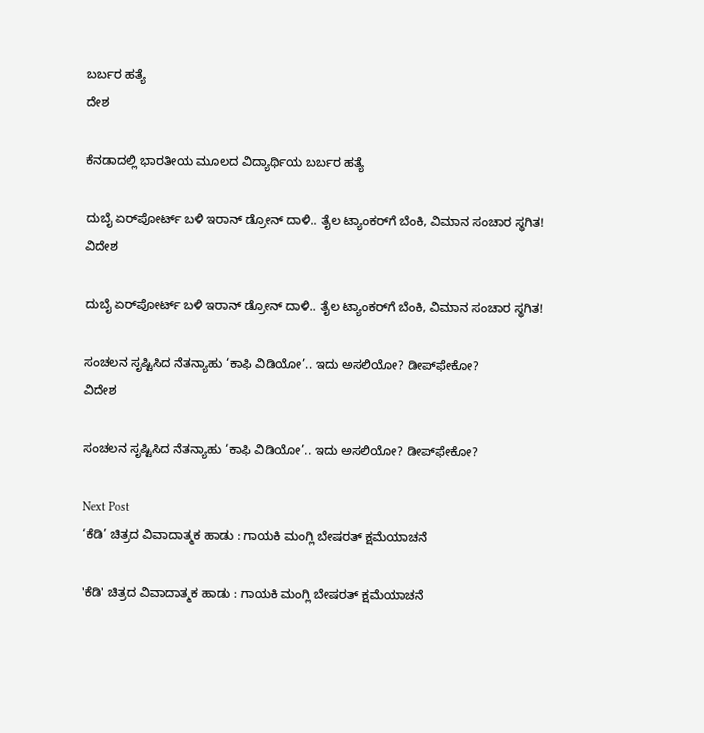ಬರ್ಬರ ಹತ್ಯೆ
ದೇಶ

ಕೆನಡಾದಲ್ಲಿ ಭಾರತೀಯ ಮೂಲದ ವಿದ್ಯಾರ್ಥಿಯ ಬರ್ಬರ ಹತ್ಯೆ

ದುಬೈ ಏರ್‌ಪೋರ್ಟ್ ಬಳಿ ಇರಾನ್ ಡ್ರೋನ್ ದಾಳಿ.. ತೈಲ ಟ್ಯಾಂಕರ್‌ಗೆ ಬೆಂಕಿ, ವಿಮಾನ ಸಂಚಾರ ಸ್ಥಗಿತ!
ವಿದೇಶ

ದುಬೈ ಏರ್‌ಪೋರ್ಟ್ ಬಳಿ ಇರಾನ್ ಡ್ರೋನ್ ದಾಳಿ.. ತೈಲ ಟ್ಯಾಂಕರ್‌ಗೆ ಬೆಂಕಿ, ವಿಮಾನ ಸಂಚಾರ ಸ್ಥಗಿತ!

ಸಂಚಲನ ಸೃಷ್ಟಿಸಿದ ನೆತನ್ಯಾಹು ‘ಕಾಫಿ ವಿಡಿಯೋ’.. ಇದು ಅಸಲಿಯೋ? ಡೀಪ್‌ಫೇಕೋ?
ವಿದೇಶ

ಸಂಚಲನ ಸೃಷ್ಟಿಸಿದ ನೆತನ್ಯಾಹು ‘ಕಾಫಿ ವಿಡಿಯೋ’.. ಇದು ಅಸಲಿಯೋ? ಡೀಪ್‌ಫೇಕೋ?

Next Post
‘ಕೆಡಿ’ ಚಿತ್ರದ ವಿವಾದಾತ್ಮಕ ಹಾಡು : ಗಾಯಕಿ ಮಂಗ್ಲಿ ಬೇಷರತ್ ಕ್ಷಮೆಯಾಚನೆ

'ಕೆಡಿ' ಚಿತ್ರದ ವಿವಾದಾತ್ಮಕ ಹಾಡು : ಗಾಯಕಿ ಮಂಗ್ಲಿ ಬೇಷರತ್ ಕ್ಷಮೆಯಾಚನೆ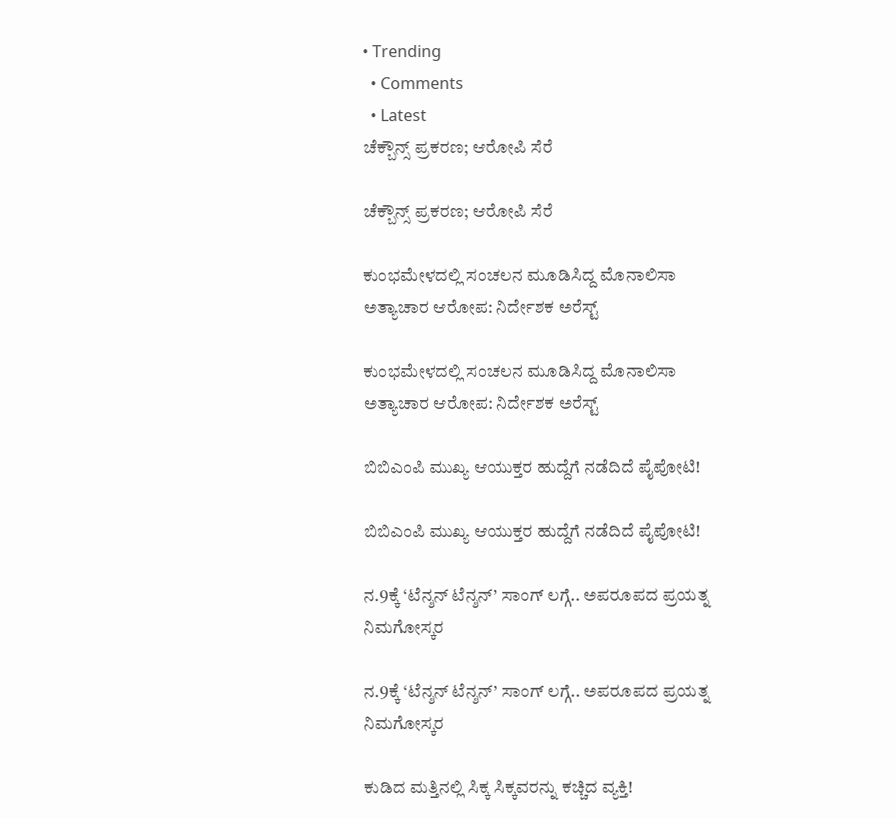• Trending
  • Comments
  • Latest
ಚೆಕ್ಬೌನ್ಸ್ ಪ್ರಕರಣ; ಆರೋಪಿ ಸೆರೆ

ಚೆಕ್ಬೌನ್ಸ್ ಪ್ರಕರಣ; ಆರೋಪಿ ಸೆರೆ

ಕುಂಭಮೇಳದಲ್ಲಿ ಸಂಚಲನ ಮೂಡಿಸಿದ್ದ ಮೊನಾಲಿಸಾ ಅತ್ಯಾಚಾರ ಆರೋಪ: ನಿರ್ದೇಶಕ ಅರೆಸ್ಟ್

ಕುಂಭಮೇಳದಲ್ಲಿ ಸಂಚಲನ ಮೂಡಿಸಿದ್ದ ಮೊನಾಲಿಸಾ ಅತ್ಯಾಚಾರ ಆರೋಪ: ನಿರ್ದೇಶಕ ಅರೆಸ್ಟ್

ಬಿಬಿಎಂಪಿ ಮುಖ್ಯ ಆಯುಕ್ತರ ಹುದ್ದೆಗೆ ನಡೆದಿದೆ ಪೈಪೋಟಿ!

ಬಿಬಿಎಂಪಿ ಮುಖ್ಯ ಆಯುಕ್ತರ ಹುದ್ದೆಗೆ ನಡೆದಿದೆ ಪೈಪೋಟಿ!

ನ.9ಕ್ಕೆ ‘ಟೆನ್ಶನ್ ಟೆನ್ಶನ್’ ಸಾಂಗ್ ಲಗ್ಗೆ.. ಅಪರೂಪದ ಪ್ರಯತ್ನ ನಿಮಗೋಸ್ಕರ

ನ.9ಕ್ಕೆ ‘ಟೆನ್ಶನ್ ಟೆನ್ಶನ್’ ಸಾಂಗ್ ಲಗ್ಗೆ.. ಅಪರೂಪದ ಪ್ರಯತ್ನ ನಿಮಗೋಸ್ಕರ

ಕುಡಿದ ಮತ್ತಿನಲ್ಲಿ ಸಿಕ್ಕ ಸಿಕ್ಕವರನ್ನು ಕಚ್ಚಿದ ವ್ಯಕ್ತಿ!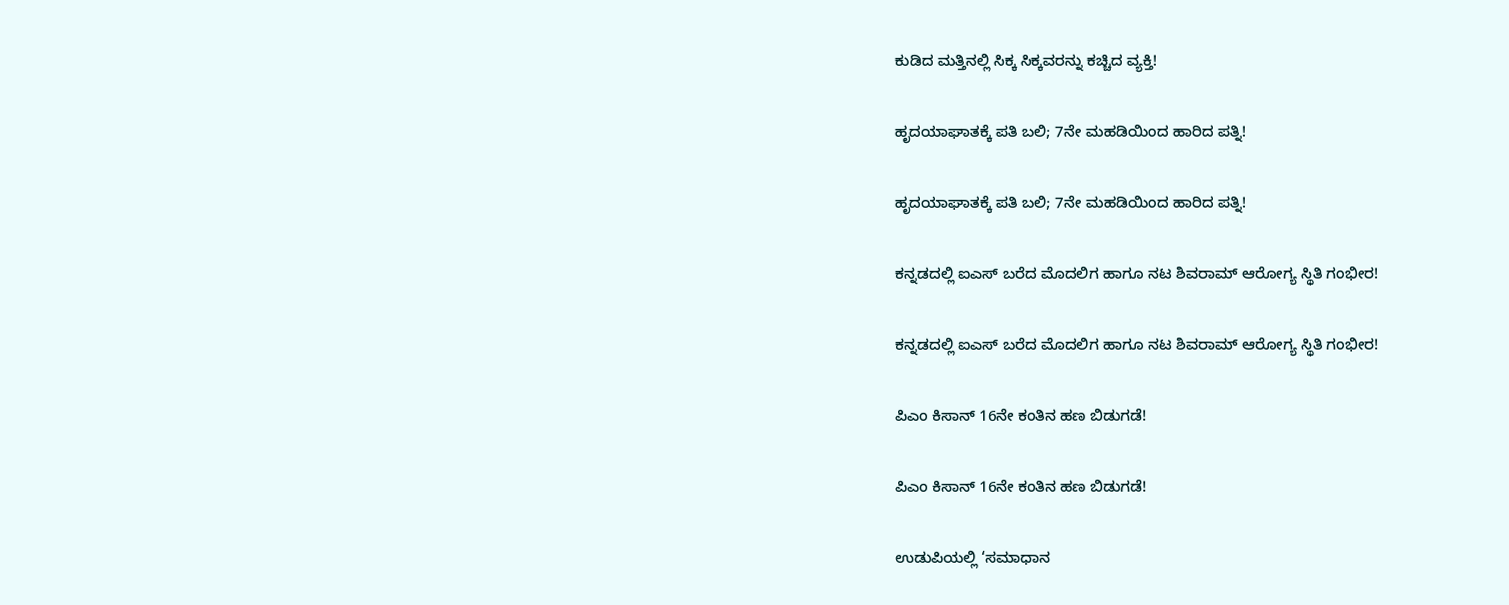ಕುಡಿದ ಮತ್ತಿನಲ್ಲಿ ಸಿಕ್ಕ ಸಿಕ್ಕವರನ್ನು ಕಚ್ಚಿದ ವ್ಯಕ್ತಿ!

ಹೃದಯಾಘಾತಕ್ಕೆ ಪತಿ ಬಲಿ; 7ನೇ ಮಹಡಿಯಿಂದ ಹಾರಿದ ಪತ್ನಿ!

ಹೃದಯಾಘಾತಕ್ಕೆ ಪತಿ ಬಲಿ; 7ನೇ ಮಹಡಿಯಿಂದ ಹಾರಿದ ಪತ್ನಿ!

ಕನ್ನಡದಲ್ಲಿ ಐಎಸ್ ಬರೆದ ಮೊದಲಿಗ ಹಾಗೂ ನಟ ಶಿವರಾಮ್ ಆರೋಗ್ಯ ಸ್ಥಿತಿ ಗಂಭೀರ!

ಕನ್ನಡದಲ್ಲಿ ಐಎಸ್ ಬರೆದ ಮೊದಲಿಗ ಹಾಗೂ ನಟ ಶಿವರಾಮ್ ಆರೋಗ್ಯ ಸ್ಥಿತಿ ಗಂಭೀರ!

ಪಿಎಂ ಕಿಸಾನ್ 16ನೇ ಕಂತಿನ ಹಣ ಬಿಡುಗಡೆ!

ಪಿಎಂ ಕಿಸಾನ್ 16ನೇ ಕಂತಿನ ಹಣ ಬಿಡುಗಡೆ!

ಉಡುಪಿಯಲ್ಲಿ ‘ಸಮಾಧಾನ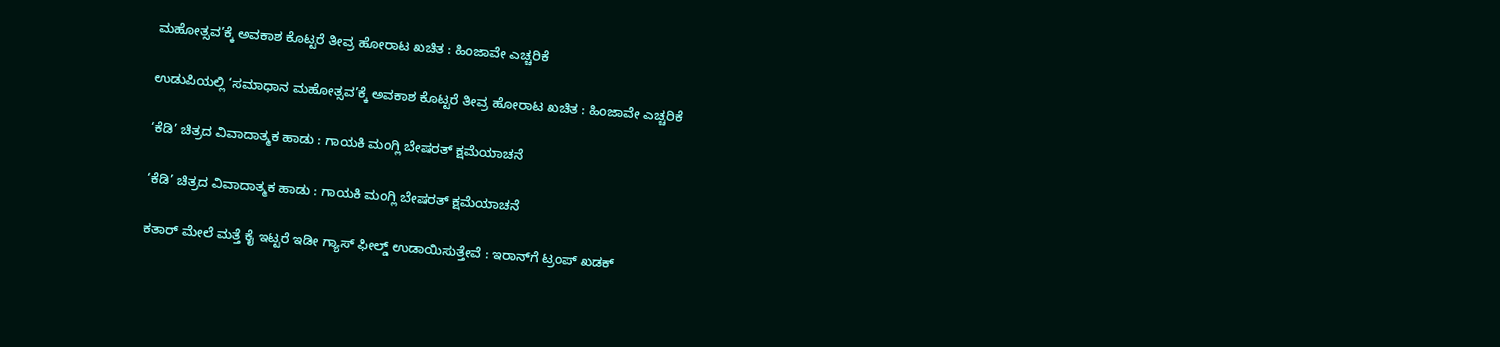ಮಹೋತ್ಸವ’ಕ್ಕೆ ಅವಕಾಶ ಕೊಟ್ಟರೆ ತೀವ್ರ ಹೋರಾಟ ಖಚಿತ : ಹಿಂಜಾವೇ ಎಚ್ಚರಿಕೆ

ಉಡುಪಿಯಲ್ಲಿ ‘ಸಮಾಧಾನ ಮಹೋತ್ಸವ’ಕ್ಕೆ ಅವಕಾಶ ಕೊಟ್ಟರೆ ತೀವ್ರ ಹೋರಾಟ ಖಚಿತ : ಹಿಂಜಾವೇ ಎಚ್ಚರಿಕೆ

‘ಕೆಡಿ’ ಚಿತ್ರದ ವಿವಾದಾತ್ಮಕ ಹಾಡು : ಗಾಯಕಿ ಮಂಗ್ಲಿ ಬೇಷರತ್ ಕ್ಷಮೆಯಾಚನೆ

‘ಕೆಡಿ’ ಚಿತ್ರದ ವಿವಾದಾತ್ಮಕ ಹಾಡು : ಗಾಯಕಿ ಮಂಗ್ಲಿ ಬೇಷರತ್ ಕ್ಷಮೆಯಾಚನೆ

ಕತಾರ್ ಮೇಲೆ ಮತ್ತೆ ಕೈ ಇಟ್ಟರೆ ಇಡೀ ಗ್ಯಾಸ್ ಫೀಲ್ಡ್ ಉಡಾಯಿಸುತ್ತೇವೆ : ಇರಾನ್‌ಗೆ ಟ್ರಂಪ್ ಖಡಕ್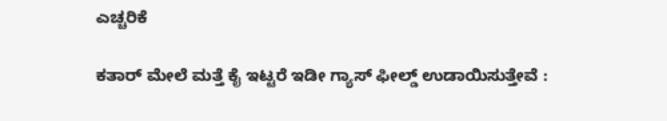ಎಚ್ಚರಿಕೆ

ಕತಾರ್ ಮೇಲೆ ಮತ್ತೆ ಕೈ ಇಟ್ಟರೆ ಇಡೀ ಗ್ಯಾಸ್ ಫೀಲ್ಡ್ ಉಡಾಯಿಸುತ್ತೇವೆ :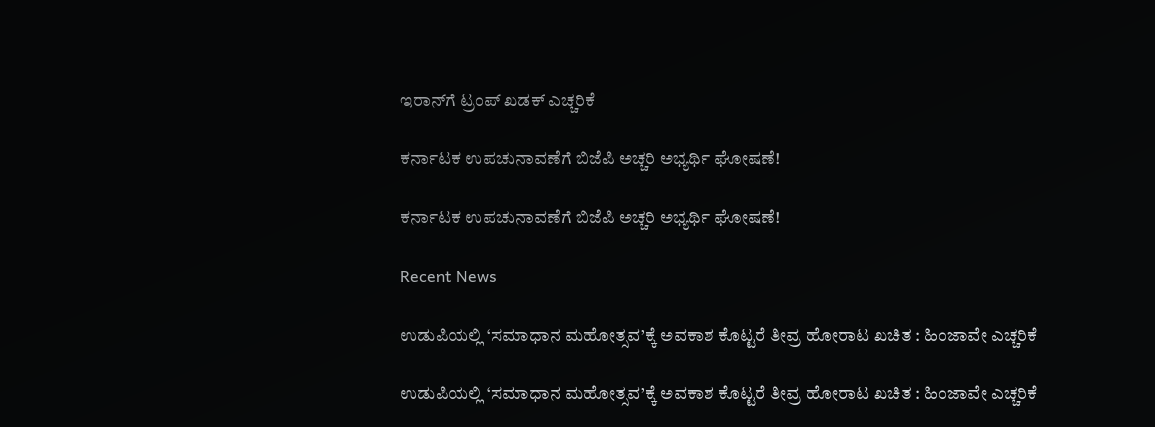ಇರಾನ್‌ಗೆ ಟ್ರಂಪ್ ಖಡಕ್ ಎಚ್ಚರಿಕೆ

ಕರ್ನಾಟಕ ಉಪಚುನಾವಣೆಗೆ ಬಿಜೆಪಿ ಅಚ್ಚರಿ ಅಭ್ಯರ್ಥಿ ಘೋಷಣೆ!

ಕರ್ನಾಟಕ ಉಪಚುನಾವಣೆಗೆ ಬಿಜೆಪಿ ಅಚ್ಚರಿ ಅಭ್ಯರ್ಥಿ ಘೋಷಣೆ!

Recent News

ಉಡುಪಿಯಲ್ಲಿ ‘ಸಮಾಧಾನ ಮಹೋತ್ಸವ’ಕ್ಕೆ ಅವಕಾಶ ಕೊಟ್ಟರೆ ತೀವ್ರ ಹೋರಾಟ ಖಚಿತ : ಹಿಂಜಾವೇ ಎಚ್ಚರಿಕೆ

ಉಡುಪಿಯಲ್ಲಿ ‘ಸಮಾಧಾನ ಮಹೋತ್ಸವ’ಕ್ಕೆ ಅವಕಾಶ ಕೊಟ್ಟರೆ ತೀವ್ರ ಹೋರಾಟ ಖಚಿತ : ಹಿಂಜಾವೇ ಎಚ್ಚರಿಕೆ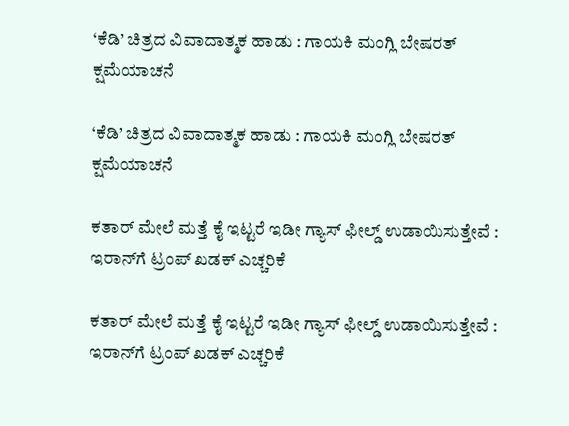‘ಕೆಡಿ’ ಚಿತ್ರದ ವಿವಾದಾತ್ಮಕ ಹಾಡು : ಗಾಯಕಿ ಮಂಗ್ಲಿ ಬೇಷರತ್ ಕ್ಷಮೆಯಾಚನೆ

‘ಕೆಡಿ’ ಚಿತ್ರದ ವಿವಾದಾತ್ಮಕ ಹಾಡು : ಗಾಯಕಿ ಮಂಗ್ಲಿ ಬೇಷರತ್ ಕ್ಷಮೆಯಾಚನೆ

ಕತಾರ್ ಮೇಲೆ ಮತ್ತೆ ಕೈ ಇಟ್ಟರೆ ಇಡೀ ಗ್ಯಾಸ್ ಫೀಲ್ಡ್ ಉಡಾಯಿಸುತ್ತೇವೆ : ಇರಾನ್‌ಗೆ ಟ್ರಂಪ್ ಖಡಕ್ ಎಚ್ಚರಿಕೆ

ಕತಾರ್ ಮೇಲೆ ಮತ್ತೆ ಕೈ ಇಟ್ಟರೆ ಇಡೀ ಗ್ಯಾಸ್ ಫೀಲ್ಡ್ ಉಡಾಯಿಸುತ್ತೇವೆ : ಇರಾನ್‌ಗೆ ಟ್ರಂಪ್ ಖಡಕ್ ಎಚ್ಚರಿಕೆ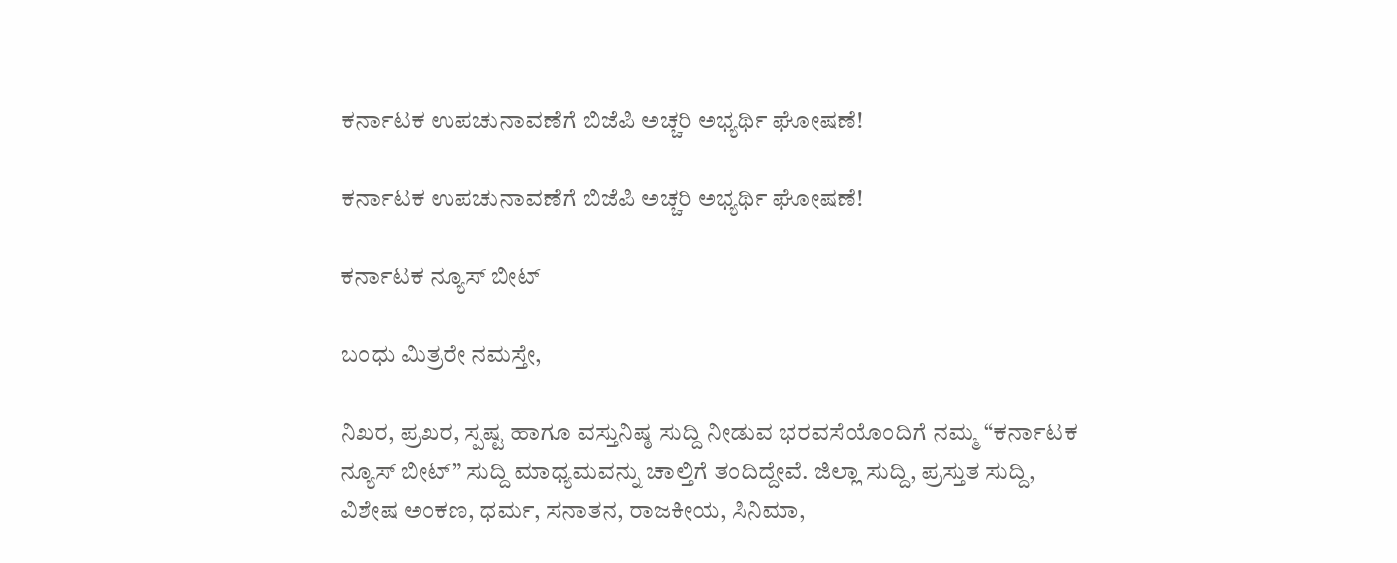ಕರ್ನಾಟಕ ಉಪಚುನಾವಣೆಗೆ ಬಿಜೆಪಿ ಅಚ್ಚರಿ ಅಭ್ಯರ್ಥಿ ಘೋಷಣೆ!

ಕರ್ನಾಟಕ ಉಪಚುನಾವಣೆಗೆ ಬಿಜೆಪಿ ಅಚ್ಚರಿ ಅಭ್ಯರ್ಥಿ ಘೋಷಣೆ!

ಕರ್ನಾಟಕ ನ್ಯೂಸ್ ಬೀಟ್

ಬಂಧು ಮಿತ್ರರೇ ನಮಸ್ತೇ,

ನಿಖರ, ಪ್ರಖರ, ಸ್ಪಷ್ಟ ಹಾಗೂ ವಸ್ತುನಿಷ್ಠ ಸುದ್ದಿ ನೀಡುವ ಭರವಸೆಯೊಂದಿಗೆ ನಮ್ಮ “ಕರ್ನಾಟಕ ನ್ಯೂಸ್ ಬೀಟ್” ಸುದ್ದಿ ಮಾಧ್ಯಮವನ್ನು ಚಾಲ್ತಿಗೆ ತಂದಿದ್ದೇವೆ. ಜಿಲ್ಲಾ ಸುದ್ದಿ, ಪ್ರಸ್ತುತ ಸುದ್ದಿ, ವಿಶೇಷ ಅಂಕಣ, ಧರ್ಮ, ಸನಾತನ, ರಾಜಕೀಯ, ಸಿನಿಮಾ,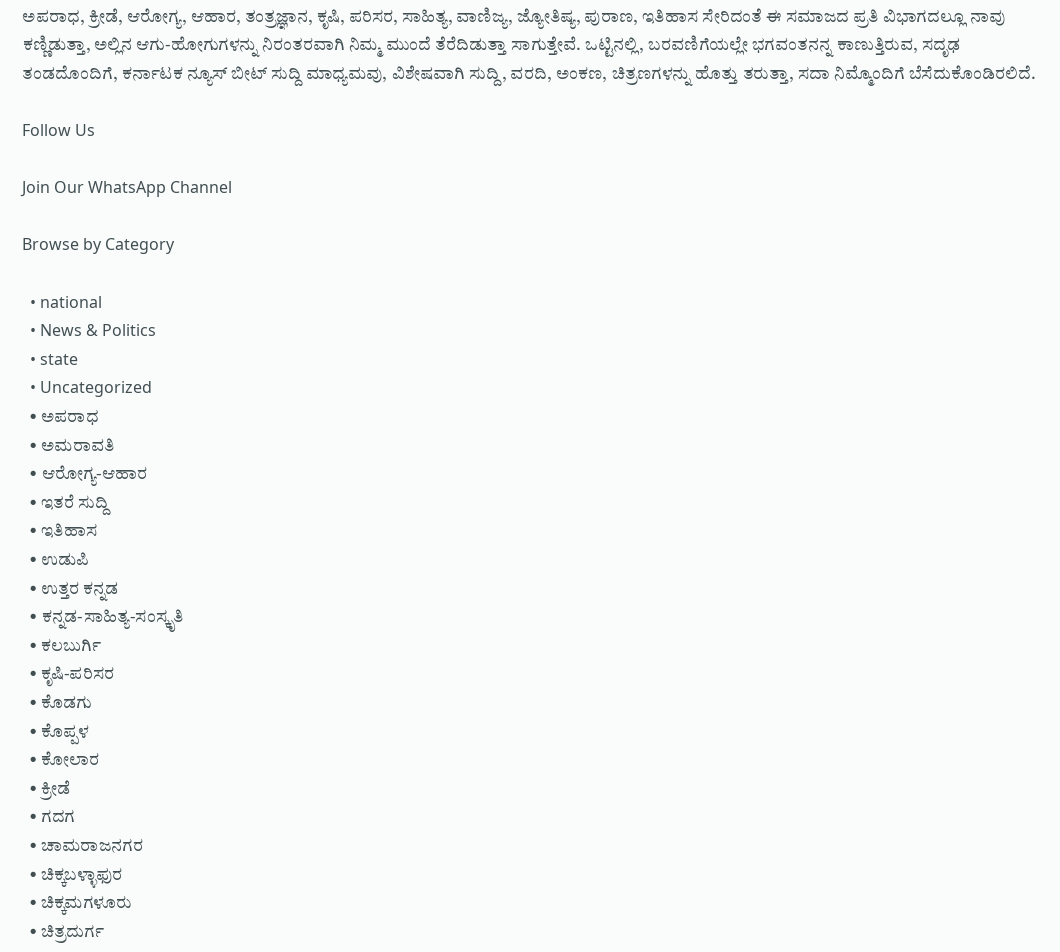ಅಪರಾಧ, ಕ್ರೀಡೆ, ಆರೋಗ್ಯ, ಆಹಾರ, ತಂತ್ರಜ್ಞಾನ, ಕೃಷಿ, ಪರಿಸರ, ಸಾಹಿತ್ಯ, ವಾಣಿಜ್ಯ, ಜ್ಯೋತಿಷ್ಯ, ಪುರಾಣ, ಇತಿಹಾಸ ಸೇರಿದಂತೆ ಈ ಸಮಾಜದ ಪ್ರತಿ ವಿಭಾಗದಲ್ಲೂ ನಾವು ಕಣ್ಣಿಡುತ್ತಾ, ಅಲ್ಲಿನ ಆಗು-ಹೋಗುಗಳನ್ನು ನಿರಂತರವಾಗಿ ನಿಮ್ಮ ಮುಂದೆ ತೆರೆದಿಡುತ್ತಾ ಸಾಗುತ್ತೇವೆ. ಒಟ್ಟಿನಲ್ಲಿ, ಬರವಣಿಗೆಯಲ್ಲೇ ಭಗವಂತನನ್ನ ಕಾಣುತ್ತಿರುವ, ಸದೃಢ ತಂಡದೊಂದಿಗೆ, ಕರ್ನಾಟಕ ನ್ಯೂಸ್ ಬೀಟ್ ಸುದ್ದಿ ಮಾಧ್ಯಮವು, ವಿಶೇಷವಾಗಿ ಸುದ್ದಿ, ವರದಿ, ಅಂಕಣ, ಚಿತ್ರಣಗಳನ್ನು ಹೊತ್ತು ತರುತ್ತಾ, ಸದಾ ನಿಮ್ಮೊಂದಿಗೆ ಬೆಸೆದುಕೊಂಡಿರಲಿದೆ.

Follow Us

Join Our WhatsApp Channel

Browse by Category

  • national
  • News & Politics
  • state
  • Uncategorized
  • ಅಪರಾಧ
  • ಅಮರಾವತಿ
  • ಆರೋಗ್ಯ-ಆಹಾರ
  • ಇತರೆ ಸುದ್ದಿ
  • ಇತಿಹಾಸ
  • ಉಡುಪಿ
  • ಉತ್ತರ ಕನ್ನಡ
  • ಕನ್ನಡ-ಸಾಹಿತ್ಯ-ಸಂಸ್ಕೃತಿ
  • ಕಲಬುರ್ಗಿ
  • ಕೃಷಿ-ಪರಿಸರ
  • ಕೊಡಗು
  • ಕೊಪ್ಪಳ
  • ಕೋಲಾರ
  • ಕ್ರೀಡೆ
  • ಗದಗ
  • ಚಾಮರಾಜನಗರ
  • ಚಿಕ್ಕಬಳ್ಳಾಫುರ
  • ಚಿಕ್ಕಮಗಳೂರು
  • ಚಿತ್ರದುರ್ಗ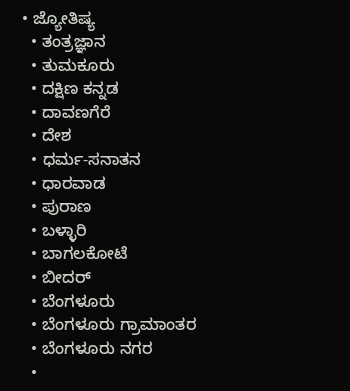• ಜ್ಯೋತಿಷ್ಯ
  • ತಂತ್ರಜ್ಞಾನ
  • ತುಮಕೂರು
  • ದಕ್ಷಿಣ ಕನ್ನಡ
  • ದಾವಣಗೆರೆ
  • ದೇಶ
  • ಧರ್ಮ-ಸನಾತನ
  • ಧಾರವಾಡ
  • ಪುರಾಣ
  • ಬಳ್ಳಾರಿ
  • ಬಾಗಲಕೋಟೆ
  • ಬೀದರ್
  • ಬೆಂಗಳೂರು
  • ಬೆಂಗಳೂರು ಗ್ರಾಮಾಂತರ
  • ಬೆಂಗಳೂರು ನಗರ
  •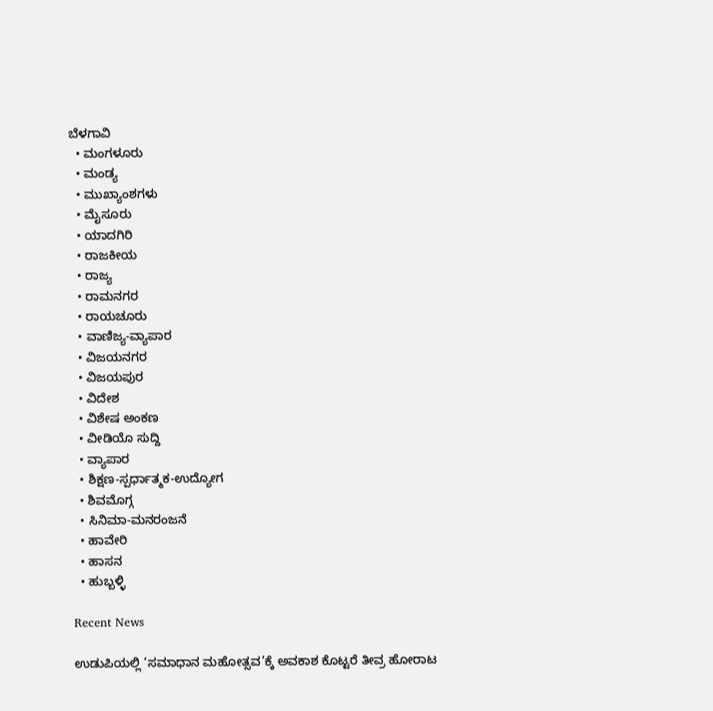ಬೆಳಗಾವಿ
  • ಮಂಗಳೂರು
  • ಮಂಡ್ಯ
  • ಮುಖ್ಯಾಂಶಗಳು
  • ಮೈಸೂರು
  • ಯಾದಗಿರಿ
  • ರಾಜಕೀಯ
  • ರಾಜ್ಯ
  • ರಾಮನಗರ
  • ರಾಯಚೂರು
  • ವಾಣಿಜ್ಯ-ವ್ಯಾಪಾರ
  • ವಿಜಯನಗರ
  • ವಿಜಯಪುರ
  • ವಿದೇಶ
  • ವಿಶೇಷ ಅಂಕಣ
  • ವೀಡಿಯೊ ಸುದ್ದಿ
  • ವ್ಯಾಪಾರ
  • ಶಿಕ್ಷಣ-ಸ್ಪರ್ಧಾತ್ಮಕ-ಉದ್ಯೋಗ
  • ಶಿವಮೊಗ್ಗ
  • ಸಿನಿಮಾ-ಮನರಂಜನೆ
  • ಹಾವೇರಿ
  • ಹಾಸನ
  • ಹುಬ್ಬಳ್ಳಿ

Recent News

ಉಡುಪಿಯಲ್ಲಿ ‘ಸಮಾಧಾನ ಮಹೋತ್ಸವ’ಕ್ಕೆ ಅವಕಾಶ ಕೊಟ್ಟರೆ ತೀವ್ರ ಹೋರಾಟ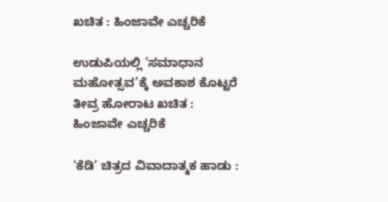ಖಚಿತ : ಹಿಂಜಾವೇ ಎಚ್ಚರಿಕೆ

ಉಡುಪಿಯಲ್ಲಿ ‘ಸಮಾಧಾನ ಮಹೋತ್ಸವ’ಕ್ಕೆ ಅವಕಾಶ ಕೊಟ್ಟರೆ ತೀವ್ರ ಹೋರಾಟ ಖಚಿತ : ಹಿಂಜಾವೇ ಎಚ್ಚರಿಕೆ

‘ಕೆಡಿ’ ಚಿತ್ರದ ವಿವಾದಾತ್ಮಕ ಹಾಡು :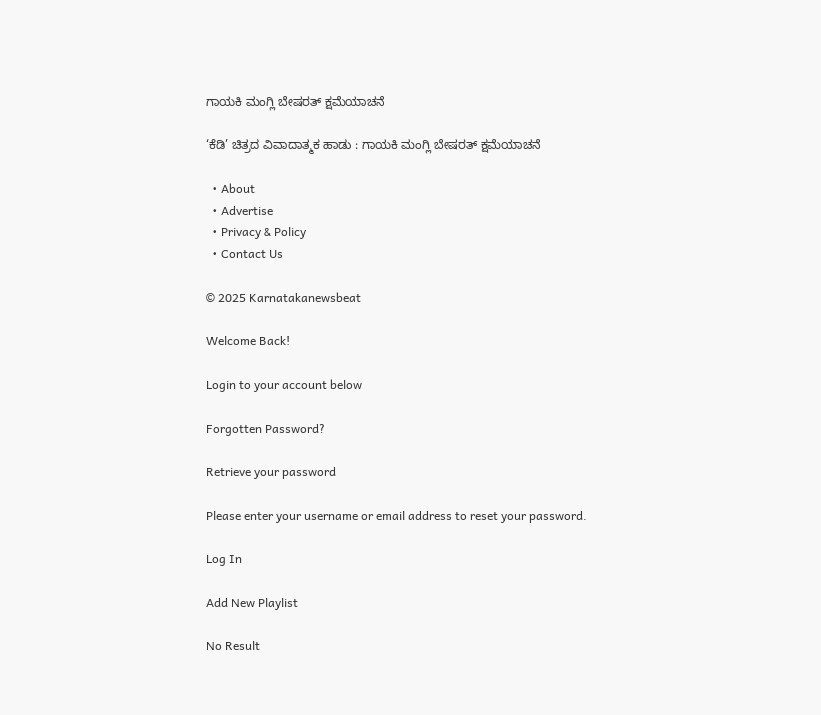ಗಾಯಕಿ ಮಂಗ್ಲಿ ಬೇಷರತ್ ಕ್ಷಮೆಯಾಚನೆ

‘ಕೆಡಿ’ ಚಿತ್ರದ ವಿವಾದಾತ್ಮಕ ಹಾಡು : ಗಾಯಕಿ ಮಂಗ್ಲಿ ಬೇಷರತ್ ಕ್ಷಮೆಯಾಚನೆ

  • About
  • Advertise
  • Privacy & Policy
  • Contact Us

© 2025 Karnatakanewsbeat

Welcome Back!

Login to your account below

Forgotten Password?

Retrieve your password

Please enter your username or email address to reset your password.

Log In

Add New Playlist

No Result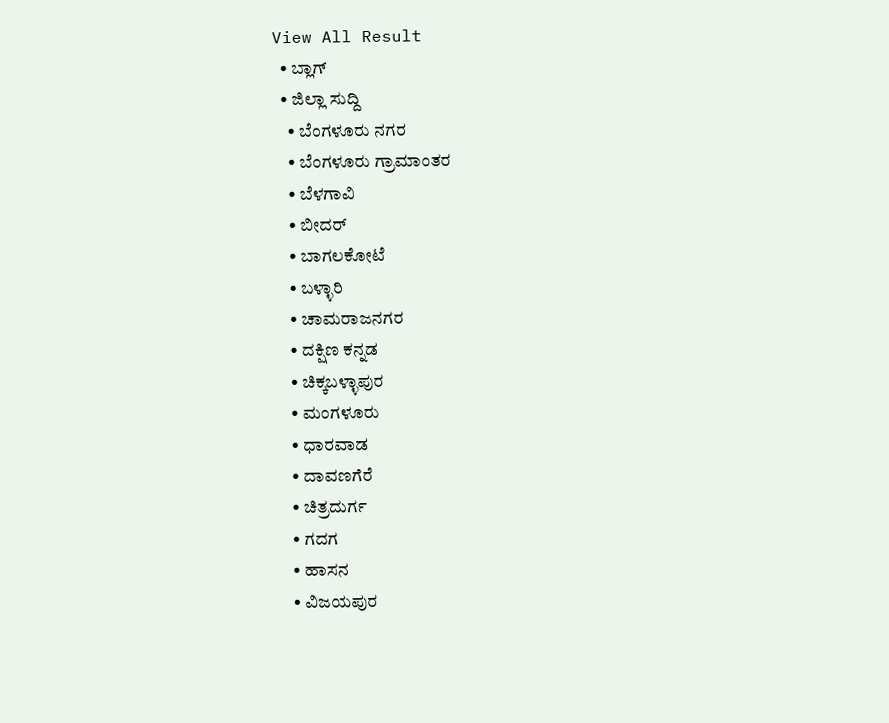View All Result
  • ಬ್ಲಾಗ್
  • ಜಿಲ್ಲಾ ಸುದ್ದಿ
    • ಬೆಂಗಳೂರು ನಗರ
    • ಬೆಂಗಳೂರು ಗ್ರಾಮಾಂತರ
    • ಬೆಳಗಾವಿ
    • ಬೀದರ್
    • ಬಾಗಲಕೋಟೆ
    • ಬಳ್ಳಾರಿ
    • ಚಾಮರಾಜನಗರ
    • ದಕ್ಷಿಣ ಕನ್ನಡ
    • ಚಿಕ್ಕಬಳ್ಳಾಪುರ
    • ಮಂಗಳೂರು
    • ಧಾರವಾಡ
    • ದಾವಣಗೆರೆ
    • ಚಿತ್ರದುರ್ಗ
    • ಗದಗ
    • ಹಾಸನ
    • ವಿಜಯಪುರ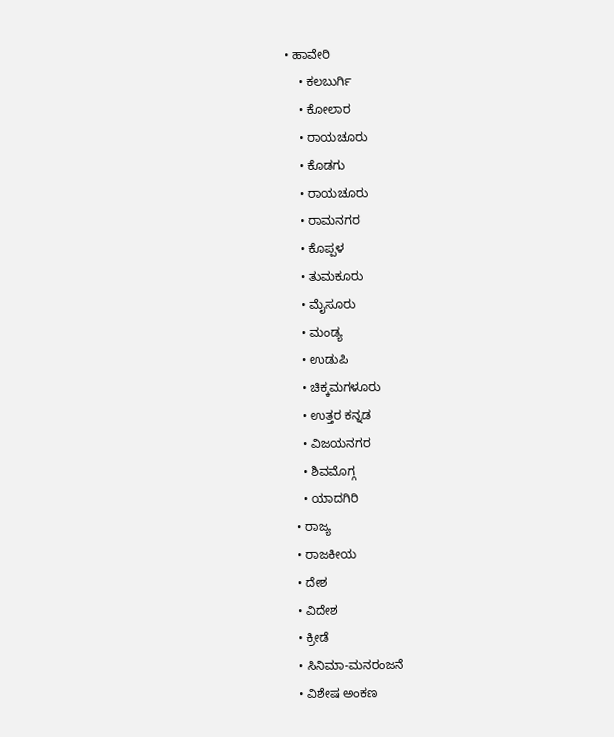• ಹಾವೇರಿ
    • ಕಲಬುರ್ಗಿ
    • ಕೋಲಾರ
    • ರಾಯಚೂರು
    • ಕೊಡಗು
    • ರಾಯಚೂರು
    • ರಾಮನಗರ
    • ಕೊಪ್ಪಳ
    • ತುಮಕೂರು
    • ಮೈಸೂರು
    • ಮಂಡ್ಯ
    • ಉಡುಪಿ
    • ಚಿಕ್ಕಮಗಳೂರು
    • ಉತ್ತರ ಕನ್ನಡ
    • ವಿಜಯನಗರ
    • ಶಿವಮೊಗ್ಗ
    • ಯಾದಗಿರಿ
  • ರಾಜ್ಯ
  • ರಾಜಕೀಯ
  • ದೇಶ
  • ವಿದೇಶ
  • ಕ್ರೀಡೆ
  • ಸಿನಿಮಾ-ಮನರಂಜನೆ
  • ವಿಶೇಷ ಅಂಕಣ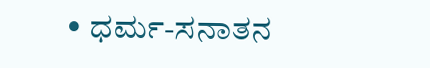• ಧರ್ಮ-ಸನಾತನ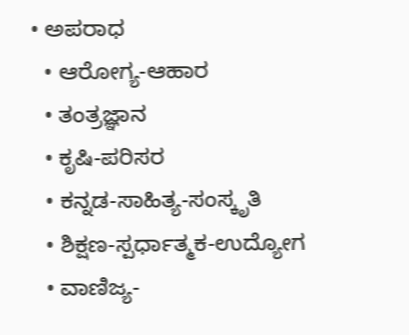• ಅಪರಾಧ
  • ಆರೋಗ್ಯ-ಆಹಾರ
  • ತಂತ್ರಜ್ಞಾನ
  • ಕೃಷಿ-ಪರಿಸರ
  • ಕನ್ನಡ-ಸಾಹಿತ್ಯ-ಸಂಸ್ಕೃತಿ
  • ಶಿಕ್ಷಣ-ಸ್ಪರ್ಧಾತ್ಮಕ-ಉದ್ಯೋಗ
  • ವಾಣಿಜ್ಯ-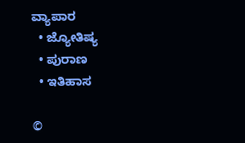ವ್ಯಾಪಾರ
  • ಜ್ಯೋತಿಷ್ಯ
  • ಪುರಾಣ
  • ಇತಿಹಾಸ

©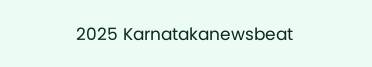2025 Karnatakanewsbeat